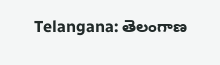Telangana: తెలంగాణ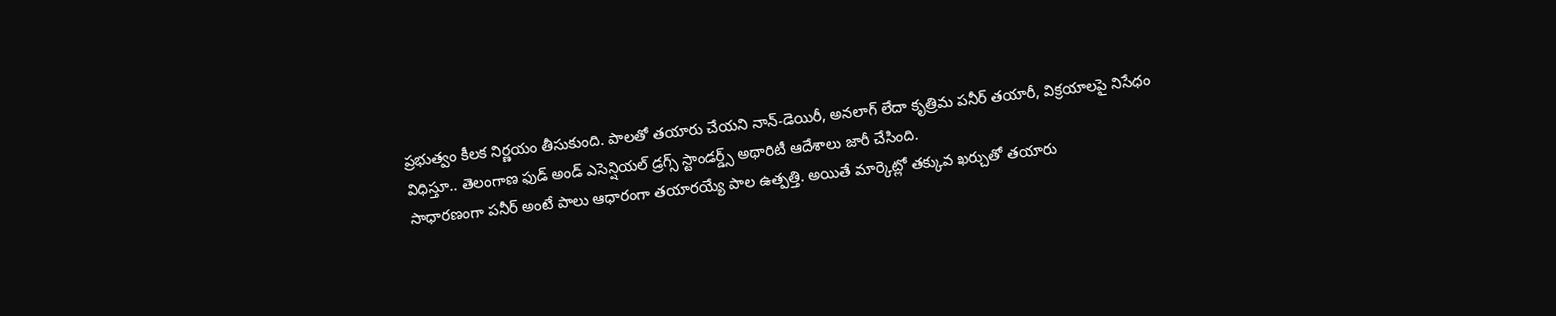ప్రభుత్వం కీలక నిర్ణయం తీసుకుంది. పాలతో తయారు చేయని నాన్-డెయిరీ, అనలాగ్ లేదా కృత్రిమ పనీర్ తయారీ, విక్రయాలపై నిసేధం విధిస్తూ.. తెలంగాణ ఫుడ్ అండ్ ఎసెన్షియల్ డ్రగ్స్ స్టాండర్డ్స్ అథారిటీ ఆదేశాలు జారీ చేసింది.
సాధారణంగా పనీర్ అంటే పాలు ఆధారంగా తయారయ్యే పాల ఉత్పత్తి. అయితే మార్కెట్లో తక్కువ ఖర్చుతో తయారు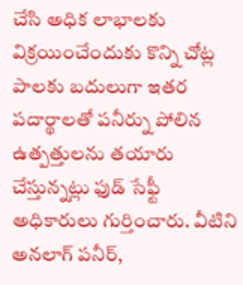చేసి అధిక లాభాలకు విక్రయించేందుకు కొన్ని చోట్ల పాలకు బదులుగా ఇతర పదార్థాలతో పనీర్ను పోలిన ఉత్పత్తులను తయారు చేస్తున్నట్లు ఫుడ్ సేఫ్టీ అధికారులు గుర్తించారు. వీటిని అనలాగ్ పనీర్,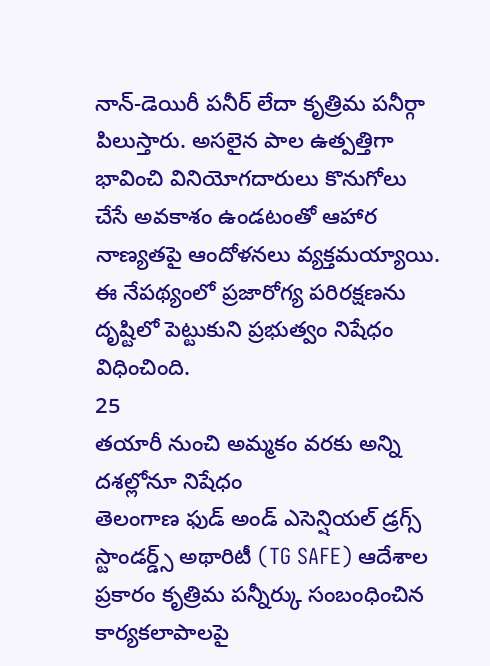నాన్-డెయిరీ పనీర్ లేదా కృత్రిమ పనీర్గా పిలుస్తారు. అసలైన పాల ఉత్పత్తిగా భావించి వినియోగదారులు కొనుగోలు చేసే అవకాశం ఉండటంతో ఆహార నాణ్యతపై ఆందోళనలు వ్యక్తమయ్యాయి. ఈ నేపథ్యంలో ప్రజారోగ్య పరిరక్షణను దృష్టిలో పెట్టుకుని ప్రభుత్వం నిషేధం విధించింది.
25
తయారీ నుంచి అమ్మకం వరకు అన్ని దశల్లోనూ నిషేధం
తెలంగాణ ఫుడ్ అండ్ ఎసెన్షియల్ డ్రగ్స్ స్టాండర్డ్స్ అథారిటీ (TG SAFE) ఆదేశాల ప్రకారం కృత్రిమ పన్నీర్కు సంబంధించిన కార్యకలాపాలపై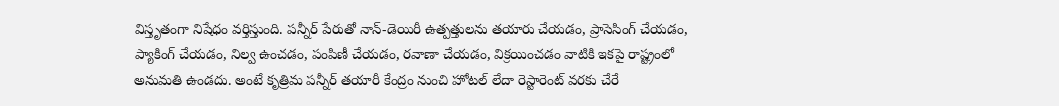విస్తృతంగా నిషేధం వర్తిస్తుంది. పన్నీర్ పేరుతో నాన్-డెయిరీ ఉత్పత్తులను తయారు చేయడం, ప్రాసెసింగ్ చేయడం, ప్యాకింగ్ చేయడం, నిల్వ ఉంచడం, పంపిణీ చేయడం, రవాణా చేయడం, విక్రయించడం వాటికి ఇకపై రాష్ట్రంలో అనుమతి ఉండదు. అంటే కృత్రిమ పన్నీర్ తయారీ కేంద్రం నుంచి హోటల్ లేదా రెస్టారెంట్ వరకు చేరే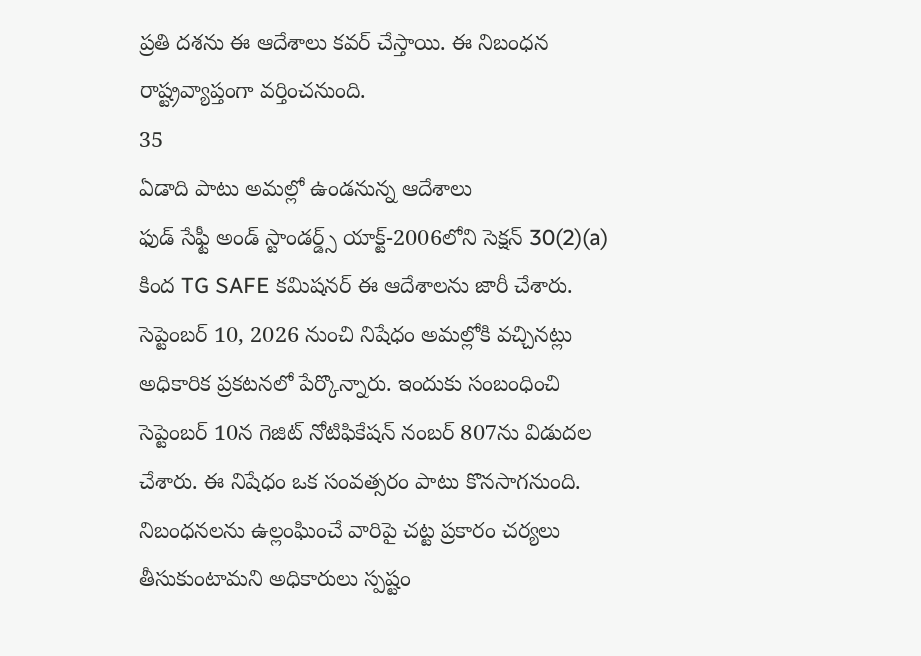ప్రతి దశను ఈ ఆదేశాలు కవర్ చేస్తాయి. ఈ నిబంధన రాష్ట్రవ్యాప్తంగా వర్తించనుంది.
35
ఏడాది పాటు అమల్లో ఉండనున్న ఆదేశాలు
ఫుడ్ సేఫ్టీ అండ్ స్టాండర్డ్స్ యాక్ట్-2006లోని సెక్షన్ 30(2)(a) కింద TG SAFE కమిషనర్ ఈ ఆదేశాలను జారీ చేశారు. సెప్టెంబర్ 10, 2026 నుంచి నిషేధం అమల్లోకి వచ్చినట్లు అధికారిక ప్రకటనలో పేర్కొన్నారు. ఇందుకు సంబంధించి సెప్టెంబర్ 10న గెజిట్ నోటిఫికేషన్ నంబర్ 807ను విడుదల చేశారు. ఈ నిషేధం ఒక సంవత్సరం పాటు కొనసాగనుంది. నిబంధనలను ఉల్లంఘించే వారిపై చట్ట ప్రకారం చర్యలు తీసుకుంటామని అధికారులు స్పష్టం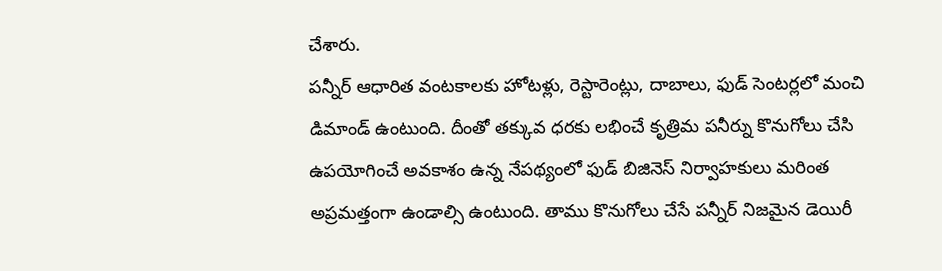చేశారు.
పన్నీర్ ఆధారిత వంటకాలకు హోటళ్లు, రెస్టారెంట్లు, దాబాలు, ఫుడ్ సెంటర్లలో మంచి డిమాండ్ ఉంటుంది. దీంతో తక్కువ ధరకు లభించే కృత్రిమ పనీర్ను కొనుగోలు చేసి ఉపయోగించే అవకాశం ఉన్న నేపథ్యంలో ఫుడ్ బిజినెస్ నిర్వాహకులు మరింత అప్రమత్తంగా ఉండాల్సి ఉంటుంది. తాము కొనుగోలు చేసే పన్నీర్ నిజమైన డెయిరీ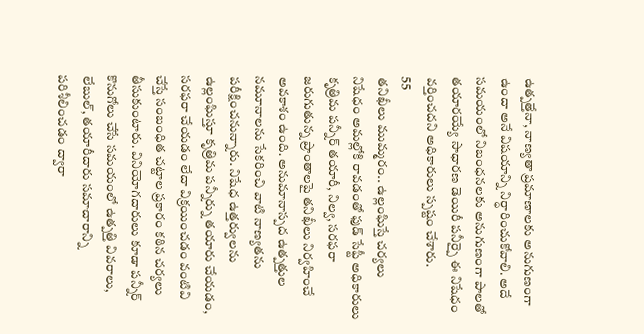ఉత్పత్తేనా, నాణ్యతా ప్రమాణాలకు అనుగుణంగా ఉందా అనే విషయాన్ని నిర్ధారించుకోవాలి. అదే సమయంలో నిబంధనలకు అనుగుణంగా పాలతో తయారయ్యే సాధారణ డెయిరీ పనీర్పై ఈ నిషేధం వర్తించదని అధికారులు స్పష్టం చేశారు.
55
తనిఖీలు ముమ్మరం.. ఉల్లంఘిస్తే చర్యలు
నిషేధం అమల్లోకి రావడంతో ఫుడ్ సేఫ్టీ అధికారులు కృత్రిమ పన్నీర్ తయారీ, నిల్వ, సరఫరా జరుగుతున్న ప్రాంతాలపై తనిఖీలు నిర్వహించే అవకాశం ఉంది. అనుమానాస్పద ఉత్పత్తుల నమూనాలను సేకరించి వాటి నాణ్యతను పరీక్షించనున్నారు. నిషేధ ఉత్తర్వులను ఉల్లంఘిస్తూ కృత్రిమ పన్నీర్ను తయారు చేయడం, సరఫరా చేయడం లేదా విక్రయించడం వంటివి చేస్తే సంబంధిత చట్టాల ప్రకారం కఠిన చర్యలు తీసుకుంటారు. వినియోగదారులు కూడా పన్నీర్ కొనుగోలు చేసే సమయంలో ఉత్పత్తి వివరాలు, లేబుల్, తయారీదారు సమాచారాన్ని పరిశీలించడం ద్వారా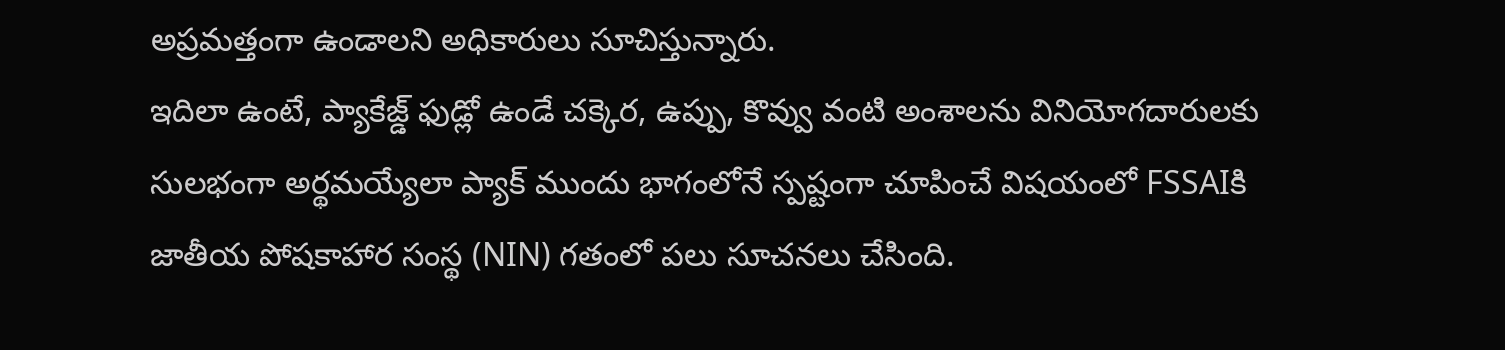అప్రమత్తంగా ఉండాలని అధికారులు సూచిస్తున్నారు.
ఇదిలా ఉంటే, ప్యాకేజ్డ్ ఫుడ్లో ఉండే చక్కెర, ఉప్పు, కొవ్వు వంటి అంశాలను వినియోగదారులకు సులభంగా అర్థమయ్యేలా ప్యాక్ ముందు భాగంలోనే స్పష్టంగా చూపించే విషయంలో FSSAIకి జాతీయ పోషకాహార సంస్థ (NIN) గతంలో పలు సూచనలు చేసింది.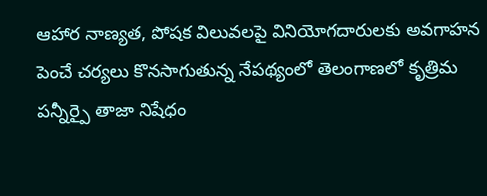ఆహార నాణ్యత, పోషక విలువలపై వినియోగదారులకు అవగాహన పెంచే చర్యలు కొనసాగుతున్న నేపథ్యంలో తెలంగాణలో కృత్రిమ పన్నీర్పై తాజా నిషేధం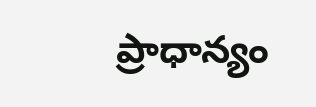ప్రాధాన్యం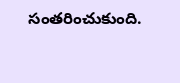సంతరించుకుంది.